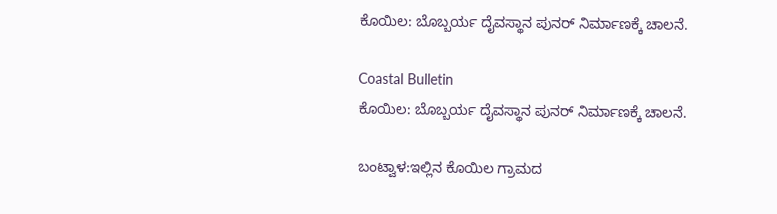ಕೊಯಿಲ: ಬೊಬ್ಬರ್ಯ ದೈವಸ್ಥಾನ ಪುನರ್ ನಿರ್ಮಾಣಕ್ಕೆ ಚಾಲನೆ.

Coastal Bulletin
ಕೊಯಿಲ: ಬೊಬ್ಬರ್ಯ ದೈವಸ್ಥಾನ ಪುನರ್ ನಿರ್ಮಾಣಕ್ಕೆ ಚಾಲನೆ.

ಬಂಟ್ವಾಳ:ಇಲ್ಲಿನ ಕೊಯಿಲ ಗ್ರಾಮದ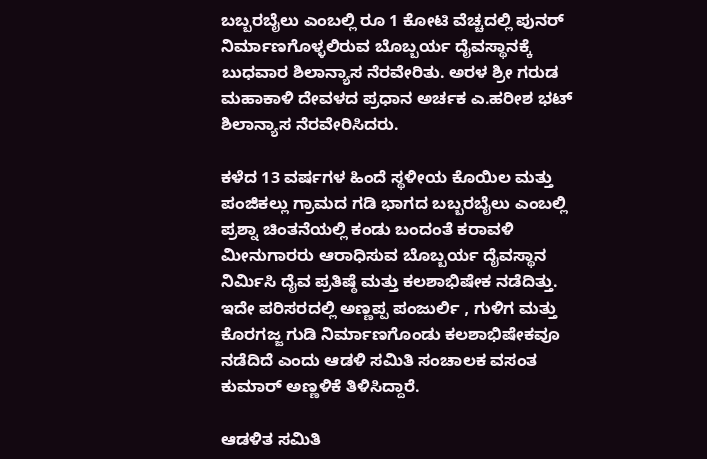ಬಬ್ಬರಬೈಲು ಎಂಬಲ್ಲಿ ರೂ 1 ಕೋಟಿ ವೆಚ್ಚದಲ್ಲಿ ಪುನರ್ ನಿರ್ಮಾಣಗೊಳ್ಳಲಿರುವ ಬೊಬ್ಬರ್ಯ ದೈವಸ್ಥಾನಕ್ಕೆ ಬುಧವಾರ ಶಿಲಾನ್ಯಾಸ ನೆರವೇರಿತು. ಅರಳ ಶ್ರೀ ಗರುಡ ಮಹಾಕಾಳಿ ದೇವಳದ ಪ್ರಧಾನ ಅರ್ಚಕ ಎ.ಹರೀಶ ಭಟ್ ಶಿಲಾನ್ಯಾಸ ನೆರವೇರಿಸಿದರು.

ಕಳೆದ 13 ವರ್ಷಗಳ ಹಿಂದೆ ಸ್ಥಳೀಯ ಕೊಯಿಲ ಮತ್ತು ಪಂಜಿಕಲ್ಲು ಗ್ರಾಮದ ಗಡಿ ಭಾಗದ ಬಬ್ಬರಬೈಲು ಎಂಬಲ್ಲಿ ಪ್ರಶ್ನಾ ಚಿಂತನೆಯಲ್ಲಿ ಕಂಡು ಬಂದಂತೆ ಕರಾವಳಿ ಮೀನುಗಾರರು ಆರಾಧಿಸುವ ಬೊಬ್ಬರ್ಯ ದೈವಸ್ಥಾನ ನಿರ್ಮಿಸಿ ದೈವ ಪ್ರತಿಷ್ಠೆ ಮತ್ತು ಕಲಶಾಭಿಷೇಕ ನಡೆದಿತ್ತು. ಇದೇ ಪರಿಸರದಲ್ಲಿ ಅಣ್ಣಪ್ಪ ಪಂಜುರ್ಲಿ , ಗುಳಿಗ ಮತ್ತು ಕೊರಗಜ್ಜ ಗುಡಿ ನಿರ್ಮಾಣಗೊಂಡು ಕಲಶಾಭಿಷೇಕವೂ ನಡೆದಿದೆ ಎಂದು ಆಡಳಿ ಸಮಿತಿ ಸಂಚಾಲಕ ವಸಂತ ಕುಮಾರ್ ಅಣ್ಣಳಿಕೆ ತಿಳಿಸಿದ್ದಾರೆ.

ಆಡಳಿತ ಸಮಿತಿ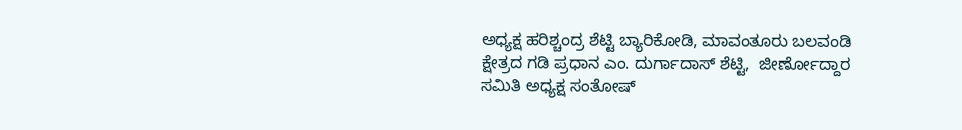ಅಧ್ಯಕ್ಷ ಹರಿಶ್ಚಂದ್ರ ಶೆಟ್ಟಿ ಬ್ಯಾರಿಕೋಡಿ, ಮಾವಂತೂರು ಬಲವಂಡಿ ಕ್ಷೇತ್ರದ ಗಡಿ ಪ್ರಧಾನ ಎಂ. ದುರ್ಗಾದಾಸ್ ಶೆಟ್ಟಿ,  ಜೀರ್ಣೋದ್ದಾರ ಸಮಿತಿ ಅಧ್ಯಕ್ಷ ಸಂತೋಷ್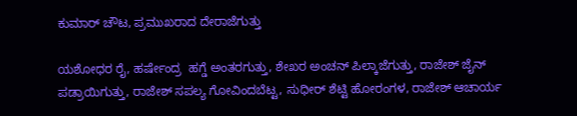ಕುಮಾರ್ ಚೌಟ, ಪ್ರಮುಖರಾದ ದೇರಾಜೆಗುತ್ತು

ಯಶೋಧರ ರೈ, ಹರ್ಷೇಂದ್ರ  ಹಗ್ಡೆ ಅಂತರಗುತ್ತು, ಶೇಖರ ಅಂಚನ್ ಪಿಲ್ಕಾಜೆಗುತ್ತು, ರಾಜೇಶ್ ಜೈನ್ ಪಡ್ರಾಯಿಗುತ್ತು, ರಾಜೇಶ್ ಸಪಲ್ಯ ಗೋವಿಂದಬೆಟ್ಟ, ಸುಧೀರ್ ಶೆಟ್ಟಿ ಹೋರಂಗಳ, ರಾಜೇಶ್ ಆಚಾರ್ಯ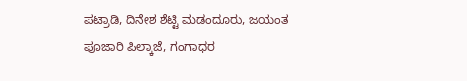ಪಟ್ರಾಡಿ, ದಿನೇಶ ಶೆಟ್ಟಿ ಮಡಂದೂರು, ಜಯಂತ ಪೂಜಾರಿ ಪಿಲ್ಕಾಜೆ, ಗಂಗಾಧರ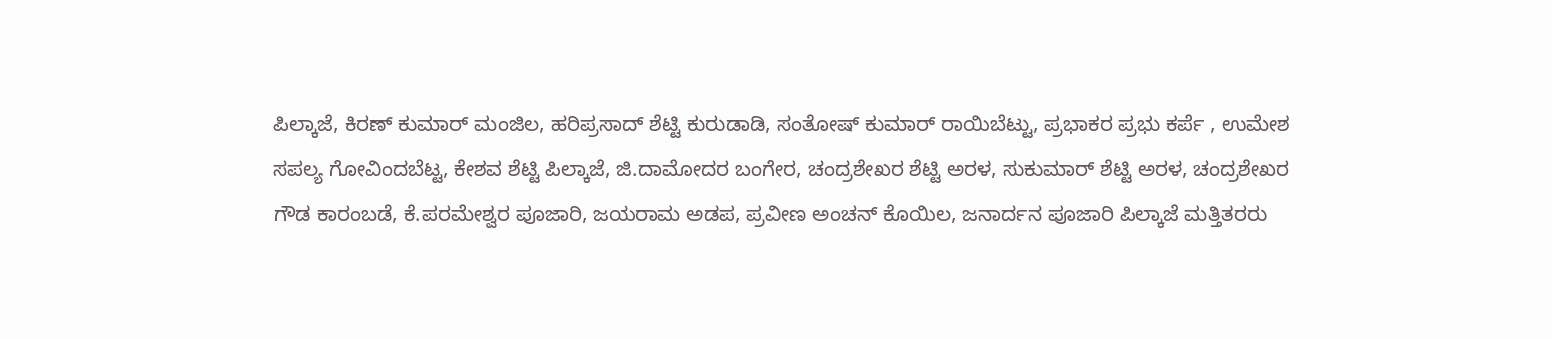ಪಿಲ್ಕಾಜೆ, ಕಿರಣ್ ಕುಮಾರ್ ಮಂಜಿಲ, ಹರಿಪ್ರಸಾದ್ ಶೆಟ್ಟಿ ಕುರುಡಾಡಿ, ಸಂತೋಷ್ ಕುಮಾರ್ ರಾಯಿಬೆಟ್ಟು, ಪ್ರಭಾಕರ ಪ್ರಭು ಕರ್ಪೆ , ಉಮೇಶ ಸಪಲ್ಯ ಗೋವಿಂದಬೆಟ್ಟ, ಕೇಶವ ಶೆಟ್ಟಿ ಪಿಲ್ಕಾಜೆ, ಜಿ.ದಾಮೋದರ ಬಂಗೇರ, ಚಂದ್ರಶೇಖರ ಶೆಟ್ಟಿ ಅರಳ, ಸುಕುಮಾರ್ ಶೆಟ್ಟಿ ಅರಳ, ಚಂದ್ರಶೇಖರ ಗೌಡ ಕಾರಂಬಡೆ, ಕೆ.ಪರಮೇಶ್ವರ ಪೂಜಾರಿ, ಜಯರಾಮ ಅಡಪ, ಪ್ರವೀಣ ಅಂಚನ್ ಕೊಯಿಲ, ಜನಾರ್ದನ ಪೂಜಾರಿ ಪಿಲ್ಕಾಜೆ ಮತ್ತಿತರರು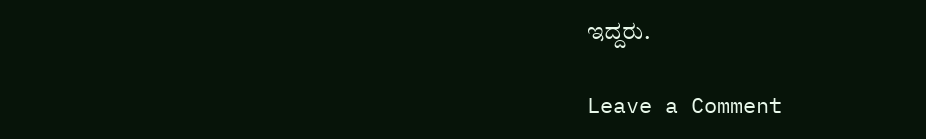ಇದ್ದರು.

Leave a Comment